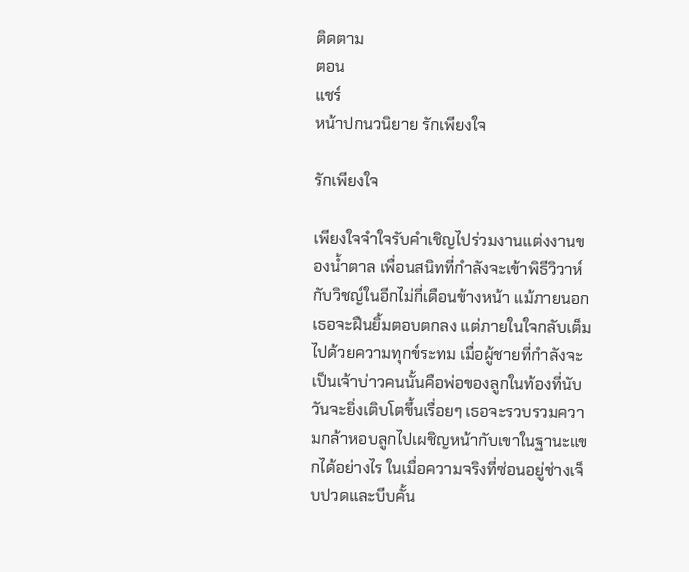ติดตาม
ตอน
แชร์
หน้าปกนวนิยาย รักเพียงใจ

รักเพียงใจ

เพียงใจจำใจรับคำเชิญไปร่วมงานแต่งงานของน้ำตาล เพื่อนสนิทที่กำลังจะเข้าพิธีวิวาห์กับวิชญ์ในอีกไม่กี่เดือนข้างหน้า แม้ภายนอกเธอจะฝืนยิ้มตอบตกลง แต่ภายในใจกลับเต็มไปด้วยความทุกข์ระทม เมื่อผู้ชายที่กำลังจะเป็นเจ้าบ่าวคนนั้นคือพ่อของลูกในท้องที่นับวันจะยิ่งเติบโตขึ้นเรื่อยๆ เธอจะรวบรวมความกล้าหอบลูกไปเผชิญหน้ากับเขาในฐานะแขกได้อย่างไร ในเมื่อความจริงที่ซ่อนอยู่ช่างเจ็บปวดและบีบคั้น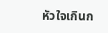หัวใจเกินก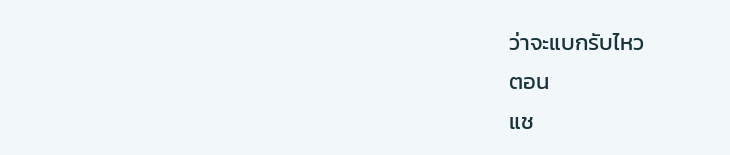ว่าจะแบกรับไหว
ตอน
แช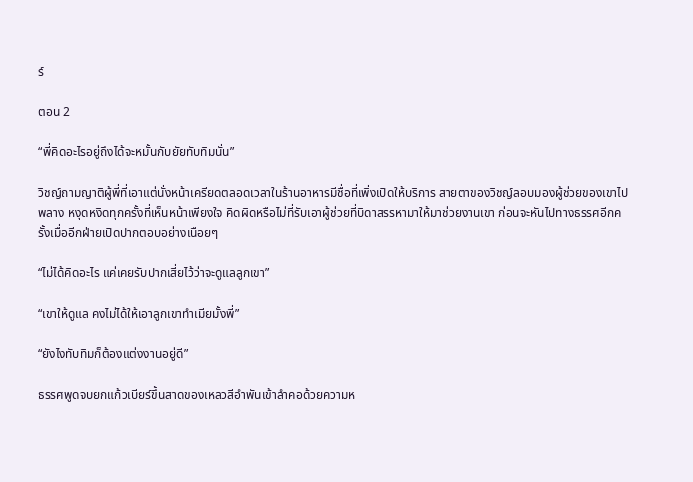ร์

ตอน 2

“พี่คิดอะไรอยู่ถึงได้จะหมั้นกับยัยทับทิมนั่น”

วิชญ์ถามญาติผู้พี่ที่เอาแต่นั่งหน้าเครียดตลอดเวลาในร้านอาหารมีชื่อที่เพิ่งเปิดให้บริการ สายตาของวิชญ์ลอบมองผู้ช่วยของเขาไปพลาง หงุดหงิดทุกครั้งที่เห็นหน้าเพียงใจ คิดผิดหรือไม่ที่รับเอาผู้ช่วยที่บิดาสรรหามาให้มาช่วยงานเขา ก่อนจะหันไปทางธรรศอีกครั้งเมื่ออีกฝ่ายเปิดปากตอบอย่างเนือยๆ

“ไม่ได้คิดอะไร แค่เคยรับปากเสี่ยไว้ว่าจะดูแลลูกเขา”

“เขาให้ดูแล คงไม่ได้ให้เอาลูกเขาทำเมียมั้งพี่”

“ยังไงทับทิมก็ต้องแต่งงานอยู่ดี”

ธรรศพูดจบยกแก้วเบียร์ขึ้นสาดของเหลวสีอำพันเข้าลำคอด้วยความห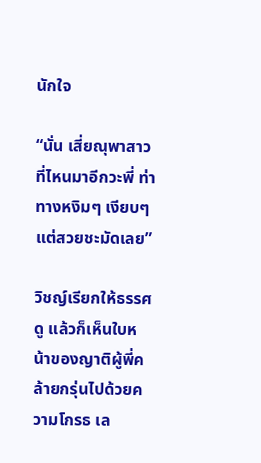นักใจ

“นั่น เสี่ยณุพาสาวที่ไหนมาอีกวะพี่ ท่าทางหงิมๆ เงียบๆ แต่สวยชะมัดเลย”

วิชญ์เรียกให้ธรรศดู แล้วก็เห็นใบหน้าของญาติผู้พี่คล้ายกรุ่นไปด้วยความโกรธ เล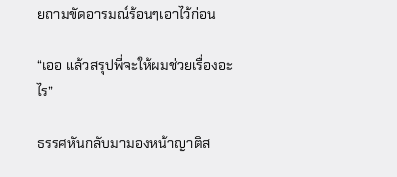ยถามขัดอารมณ์ร้อนๆเอาไว้ก่อน

“เออ แล้วสรุปพี่จะให้ผมช่วยเรื่องอะไร”

ธรรศหันกลับมามองหน้าญาติส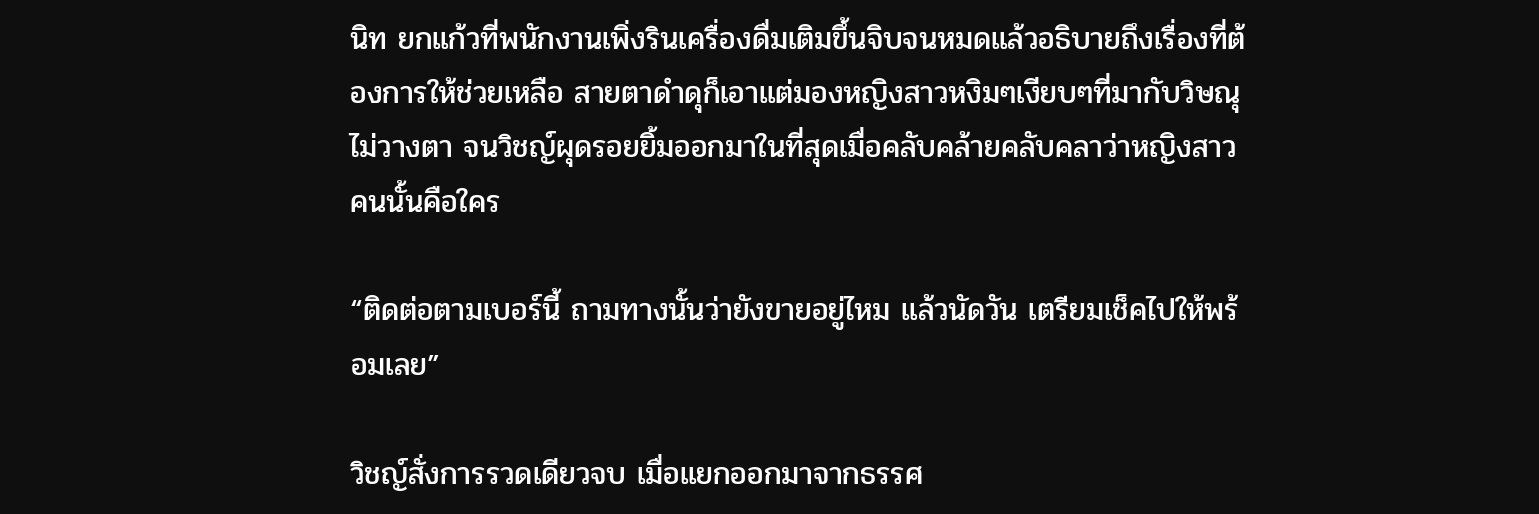นิท ยกแก้วที่พนักงานเพิ่งรินเครื่องดื่มเติมขึ้นจิบจนหมดแล้วอธิบายถึงเรื่องที่ต้องการให้ช่วยเหลือ สายตาดำดุก็เอาแต่มองหญิงสาวหงิมๆเงียบๆที่มากับวิษณุไม่วางตา จนวิชญ์ผุดรอยยิ้มออกมาในที่สุดเมื่อคลับคล้ายคลับคลาว่าหญิงสาวคนนั้นคือใคร

“ติดต่อตามเบอร์นี้ ถามทางนั้นว่ายังขายอยู่ไหม แล้วนัดวัน เตรียมเช็คไปให้พร้อมเลย”

วิชญ์สั่งการรวดเดียวจบ เมื่อแยกออกมาจากธรรศ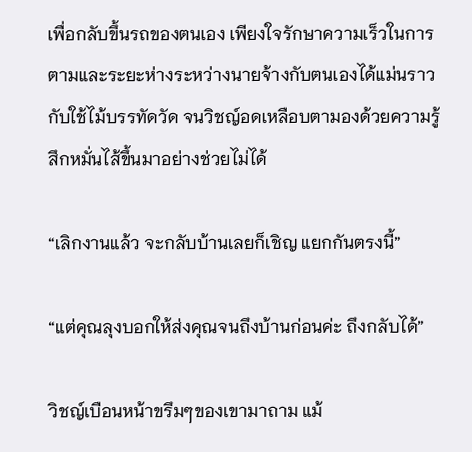เพื่อกลับขึ้นรถของตนเอง เพียงใจรักษาความเร็วในการตามและระยะห่างระหว่างนายจ้างกับตนเองได้แม่นราวกับใช้ไม้บรรทัดวัด จนวิชญ์อดเหลือบตามองด้วยความรู้สึกหมั่นไส้ขึ้นมาอย่างช่วยไม่ได้

“เลิกงานแล้ว จะกลับบ้านเลยก็เชิญ แยกกันตรงนี้”

“แต่คุณลุงบอกให้ส่งคุณจนถึงบ้านก่อนค่ะ ถึงกลับได้”

วิชญ์เบือนหน้าขรึมๆของเขามาถาม แม้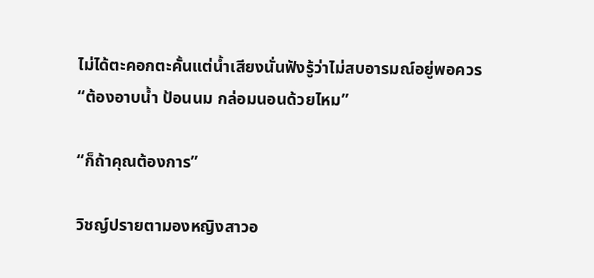ไม่ได้ตะคอกตะคั้นแต่น้ำเสียงนั่นฟังรู้ว่าไม่สบอารมณ์อยู่พอควร “ต้องอาบน้ำ ป้อนนม กล่อมนอนด้วยไหม”

“ก็ถ้าคุณต้องการ”

วิชญ์ปรายตามองหญิงสาวอ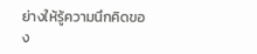ย่างให้รู้ความนึกคิดของ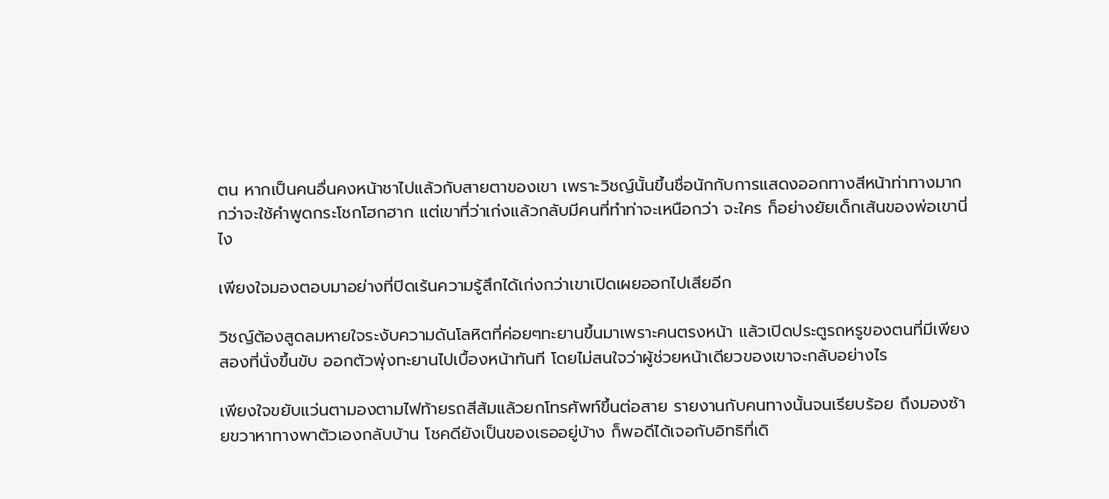ตน หากเป็นคนอื่นคงหน้าชาไปแล้วกับสายตาของเขา เพราะวิชญ์นั้นขึ้นชื่อนักกับการแสดงออกทางสีหน้าท่าทางมากกว่าจะใช้คำพูดกระโชกโฮกฮาก แต่เขาที่ว่าเก่งแล้วกลับมีคนที่ทำท่าจะเหนือกว่า จะใคร ก็อย่างยัยเด็กเส้นของพ่อเขานี่ไง

เพียงใจมองตอบมาอย่างที่ปิดเร้นความรู้สึกได้เก่งกว่าเขาเปิดเผยออกไปเสียอีก

วิชญ์ต้องสูดลมหายใจระงับความดันโลหิตที่ค่อยๆทะยานขึ้นมาเพราะคนตรงหน้า แล้วเปิดประตูรถหรูของตนที่มีเพียงสองที่นั่งขึ้นขับ ออกตัวพุ่งทะยานไปเบื้องหน้าทันที โดยไม่สนใจว่าผู้ช่วยหน้าเดียวของเขาจะกลับอย่างไร

เพียงใจขยับแว่นตามองตามไฟท้ายรถสีส้มแล้วยกโทรศัพท์ขึ้นต่อสาย รายงานกับคนทางนั้นจนเรียบร้อย ถึงมองซ้ายขวาหาทางพาตัวเองกลับบ้าน โชคดียังเป็นของเธออยู่บ้าง ก็พอดีได้เจอกับอิทธิที่เดิ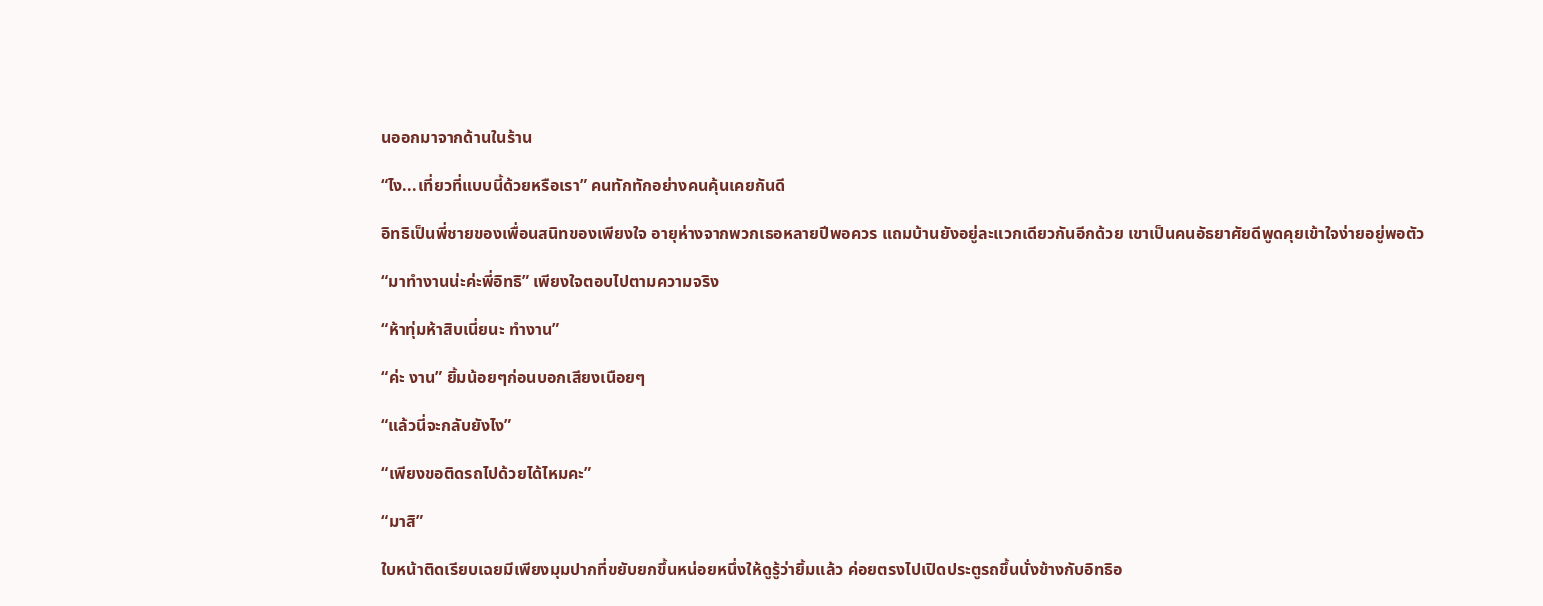นออกมาจากด้านในร้าน

“ไง...เที่ยวที่แบบนี้ด้วยหรือเรา” คนทักทักอย่างคนคุ้นเคยกันดี

อิทธิเป็นพี่ชายของเพื่อนสนิทของเพียงใจ อายุห่างจากพวกเธอหลายปีพอควร แถมบ้านยังอยู่ละแวกเดียวกันอีกด้วย เขาเป็นคนอัธยาศัยดีพูดคุยเข้าใจง่ายอยู่พอตัว

“มาทำงานน่ะค่ะพี่อิทธิ” เพียงใจตอบไปตามความจริง

“ห้าทุ่มห้าสิบเนี่ยนะ ทำงาน”

“ค่ะ งาน” ยิ้มน้อยๆก่อนบอกเสียงเนือยๆ

“แล้วนี่จะกลับยังไง”

“เพียงขอติดรถไปด้วยได้ไหมคะ”

“มาสิ”

ใบหน้าติดเรียบเฉยมีเพียงมุมปากที่ขยับยกขึ้นหน่อยหนึ่งให้ดูรู้ว่ายิ้มแล้ว ค่อยตรงไปเปิดประตูรถขึ้นนั่งข้างกับอิทธิอ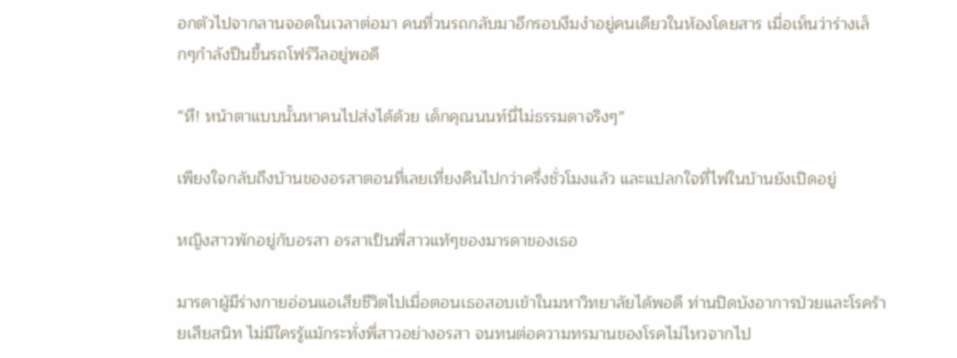อกตัวไปจากลานจอดในเวลาต่อมา คนที่วนรถกลับมาอีกรอบงึมงำอยู่คนเดียวในห้องโดยสาร เมื่อเห็นว่าร่างเล็กๆกำลังปีนขึ้นรถโฟร์วีลอยู่พอดี

“หึ! หน้าตาแบบนั้นหาคนไปส่งได้ด้วย เด็กคุณนนท์นี่ไม่ธรรมดาจริงๆ”

เพียงใจกลับถึงบ้านของอรสาตอนที่เลยเที่ยงคืนไปกว่าครึ่งชั่วโมงแล้ว และแปลกใจที่ไฟในบ้านยังเปิดอยู่

หญิงสาวพักอยู่กับอรสา อรสาเป็นพี่สาวแท้ๆของมารดาของเธอ

มารดาผู้มีร่างกายอ่อนแอเสียชีวิตไปเมื่อตอนเธอสอบเข้าในมหาวิทยาลัยได้พอดี ท่านปิดบังอาการป่วยและโรคร้ายเสียสนิท ไม่มีใครรู้แม้กระทั่งพี่สาวอย่างอรสา จนทนต่อความทรมานของโรคไม่ไหวจากไป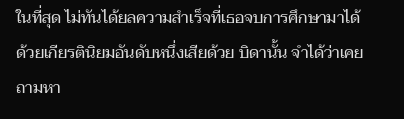ในที่สุด ไม่ทันได้ยลความสำเร็จที่เธอจบการศึกษามาได้ด้วยเกียรตินิยมอันดับหนึ่งเสียด้วย บิดานั้น จำได้ว่าเคยถามหา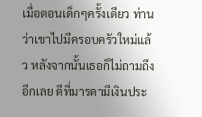เมื่อตอนเด็กๆครั้งเดียว ท่านว่าเขาไปมีครอบครัวใหม่แล้ว หลังจากนั้นเธอก็ไม่ถามถึงอีกเลย ดีที่มารดามีเงินประ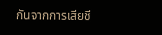กันจากการเสียชี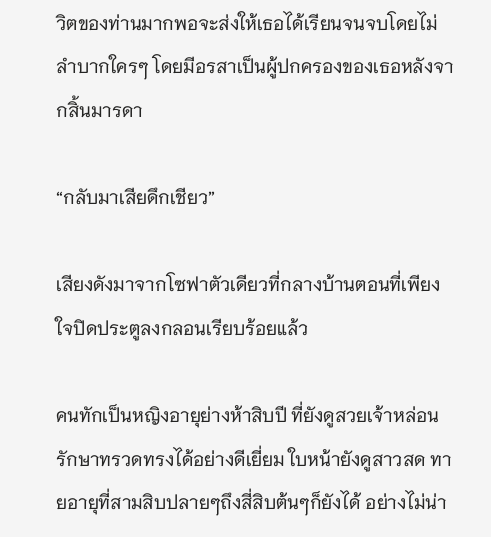วิตของท่านมากพอจะส่งให้เธอได้เรียนจนจบโดยไม่ลำบากใครๆ โดยมีอรสาเป็นผู้ปกครองของเธอหลังจากสิ้นมารดา

“กลับมาเสียดึกเชียว”

เสียงดังมาจากโซฟาตัวเดียวที่กลางบ้านตอนที่เพียงใจปิดประตูลงกลอนเรียบร้อยแล้ว

คนทักเป็นหญิงอายุย่างห้าสิบปี ที่ยังดูสวยเจ้าหล่อนรักษาทรวดทรงได้อย่างดีเยี่ยม ใบหน้ายังดูสาวสด ทายอายุที่สามสิบปลายๆถึงสี่สิบต้นๆก็ยังได้ อย่างไม่น่า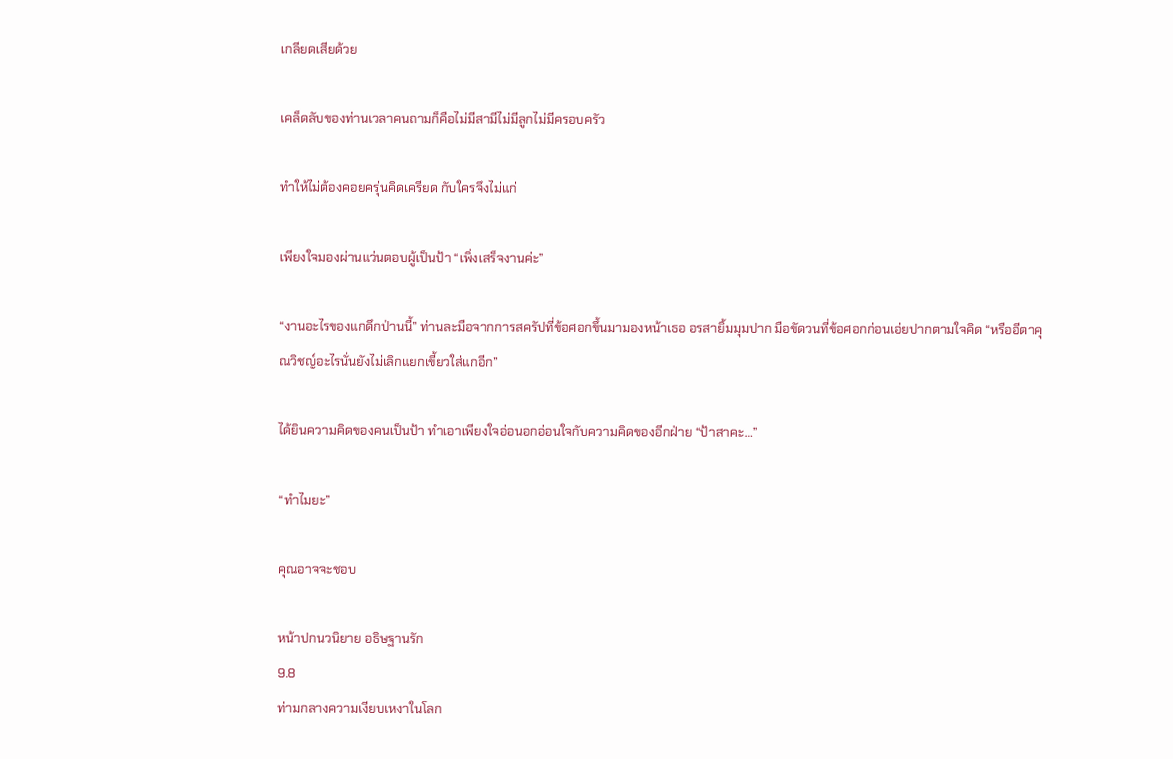เกลียดเสียด้วย

เคล็ดลับของท่านเวลาคนถามก็คือไม่มีสามีไม่มีลูกไม่มีครอบครัว

ทำให้ไม่ต้องคอยครุ่นคิดเครียด กับใครจึงไม่แก่

เพียงใจมองผ่านแว่นตอบผู้เป็นป้า “เพิ่งเสร็จงานค่ะ”

“งานอะไรของแกดึกป่านนี้” ท่านละมือจากการสครัปที่ข้อศอกขึ้นมามองหน้าเธอ อรสายิ้มมุมปาก มือขัดวนที่ข้อศอกก่อนเอ่ยปากตามใจคิด “หรืออีตาคุณวิชญ์อะไรนั่นยังไม่เลิกแยกเขี้ยวใส่แกอีก”

ได้ยินความคิดของคนเป็นป้า ทำเอาเพียงใจอ่อนอกอ่อนใจกับความคิดของอีกฝ่าย “ป้าสาคะ…”

“ทำไมยะ”

คุณอาจจะชอบ

หน้าปกนวนิยาย อธิษฐานรัก
9.8
ท่ามกลางความเงียบเหงาในโลก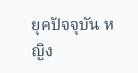ยุคปัจจุบัน หญิง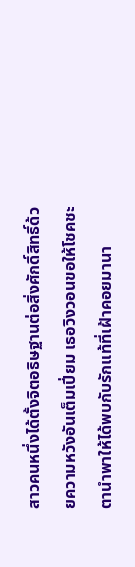สาวคนหนึ่งได้ตั้งจิตอธิษฐานต่อสิ่งศักดิ์สิทธิ์ด้วยความหวังอันเต็มเปี่ยม เธอวิงวอนขอให้โชคชะตานำพาให้ได้พบกับรักแท้ที่เฝ้าคอยมานา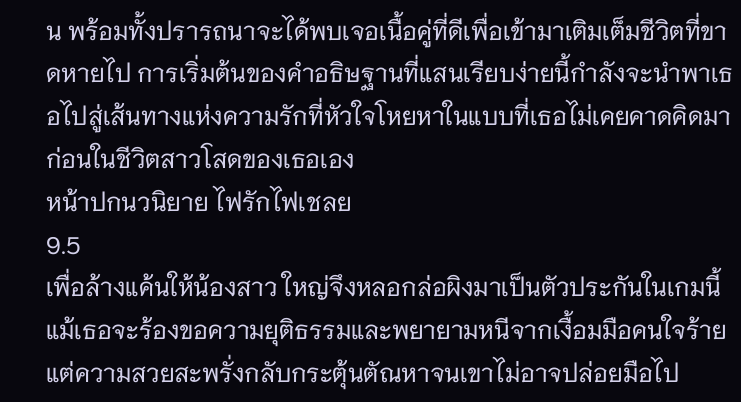น พร้อมทั้งปรารถนาจะได้พบเจอเนื้อคู่ที่ดีเพื่อเข้ามาเติมเต็มชีวิตที่ขาดหายไป การเริ่มต้นของคำอธิษฐานที่แสนเรียบง่ายนี้กำลังจะนำพาเธอไปสู่เส้นทางแห่งความรักที่หัวใจโหยหาในแบบที่เธอไม่เคยคาดคิดมาก่อนในชีวิตสาวโสดของเธอเอง
หน้าปกนวนิยาย ไฟรักไฟเชลย
9.5
เพื่อล้างแค้นให้น้องสาว ใหญ่จึงหลอกล่อผิงมาเป็นตัวประกันในเกมนี้ แม้เธอจะร้องขอความยุติธรรมและพยายามหนีจากเงื้อมมือคนใจร้าย แต่ความสวยสะพรั่งกลับกระตุ้นตัณหาจนเขาไม่อาจปล่อยมือไป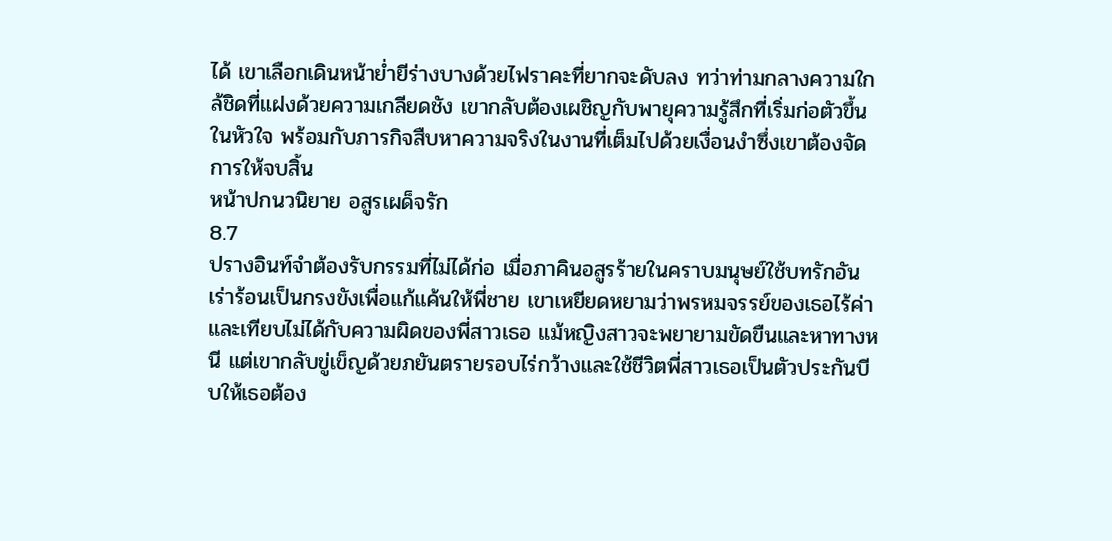ได้ เขาเลือกเดินหน้าย่ำยีร่างบางด้วยไฟราคะที่ยากจะดับลง ทว่าท่ามกลางความใกล้ชิดที่แฝงด้วยความเกลียดชัง เขากลับต้องเผชิญกับพายุความรู้สึกที่เริ่มก่อตัวขึ้นในหัวใจ พร้อมกับภารกิจสืบหาความจริงในงานที่เต็มไปด้วยเงื่อนงำซึ่งเขาต้องจัดการให้จบสิ้น
หน้าปกนวนิยาย อสูรเผด็จรัก
8.7
ปรางอินท์จำต้องรับกรรมที่ไม่ได้ก่อ เมื่อภาคินอสูรร้ายในคราบมนุษย์ใช้บทรักอันเร่าร้อนเป็นกรงขังเพื่อแก้แค้นให้พี่ชาย เขาเหยียดหยามว่าพรหมจรรย์ของเธอไร้ค่าและเทียบไม่ได้กับความผิดของพี่สาวเธอ แม้หญิงสาวจะพยายามขัดขืนและหาทางหนี แต่เขากลับขู่เข็ญด้วยภยันตรายรอบไร่กว้างและใช้ชีวิตพี่สาวเธอเป็นตัวประกันบีบให้เธอต้อง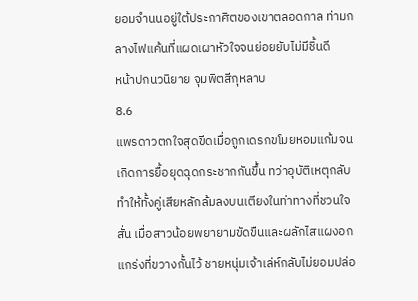ยอมจำนนอยู่ใต้ประกาศิตของเขาตลอดกาล ท่ามกลางไฟแค้นที่แผดเผาหัวใจจนย่อยยับไม่มีชิ้นดี
หน้าปกนวนิยาย จุมพิตสีกุหลาบ
8.6
แพรดาวตกใจสุดขีดเมื่อถูกเดรกขโมยหอมแก้มจนเกิดการยื้อยุดฉุดกระชากกันขึ้น ทว่าอุบัติเหตุกลับทำให้ทั้งคู่เสียหลักล้มลงบนเตียงในท่าทางที่ชวนใจสั่น เมื่อสาวน้อยพยายามขัดขืนและผลักไสแผงอกแกร่งที่ขวางกั้นไว้ ชายหนุ่มเจ้าเล่ห์กลับไม่ยอมปล่อ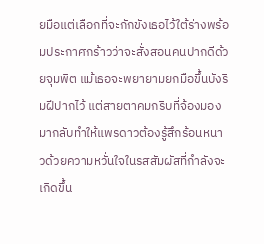ยมือแต่เลือกที่จะกักขังเธอไว้ใต้ร่างพร้อมประกาศกร้าวว่าจะสั่งสอนคนปากดีด้วยจุมพิต แม้เธอจะพยายามยกมือขึ้นบังริมฝีปากไว้ แต่สายตาคมกริบที่จ้องมองมากลับทำให้แพรดาวต้องรู้สึกร้อนหนาวด้วยความหวั่นใจในรสสัมผัสที่กำลังจะเกิดขึ้น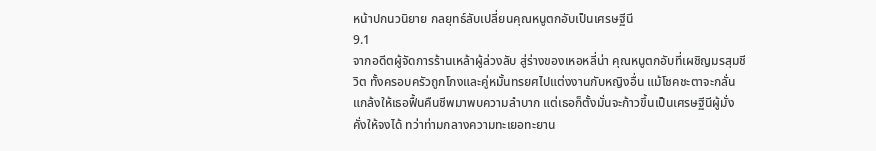หน้าปกนวนิยาย กลยุทธ์ลับเปลี่ยนคุณหนูตกอับเป็นเศรษฐีนี
9.1
จากอดีตผู้จัดการร้านเหล้าผู้ล่วงลับ สู่ร่างของเหอหลี่น่า คุณหนูตกอับที่เผชิญมรสุมชีวิต ทั้งครอบครัวถูกโกงและคู่หมั้นทรยศไปแต่งงานกับหญิงอื่น แม้โชคชะตาจะกลั่นแกล้งให้เธอฟื้นคืนชีพมาพบความลำบาก แต่เธอก็ตั้งมั่นจะก้าวขึ้นเป็นเศรษฐีนีผู้มั่งคั่งให้จงได้ ทว่าท่ามกลางความทะเยอทะยาน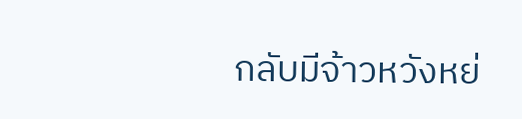กลับมีจ้าวหวังหย่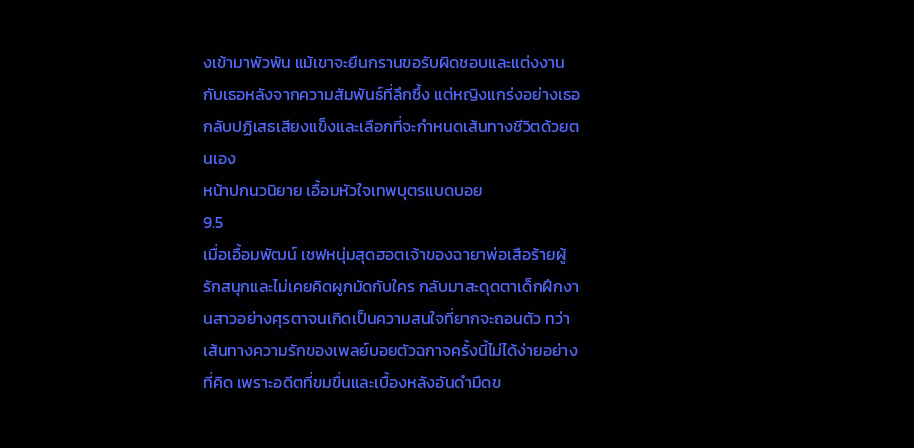งเข้ามาพัวพัน แม้เขาจะยืนกรานขอรับผิดชอบและแต่งงานกับเธอหลังจากความสัมพันธ์ที่ลึกซึ้ง แต่หญิงแกร่งอย่างเธอกลับปฏิเสธเสียงแข็งและเลือกที่จะกำหนดเส้นทางชีวิตด้วยตนเอง
หน้าปกนวนิยาย เอื้อมหัวใจเทพบุตรแบดบอย
9.5
เมื่อเอื้อมพัฒน์ เชฟหนุ่มสุดฮอตเจ้าของฉายาพ่อเสือร้ายผู้รักสนุกและไม่เคยคิดผูกมัดกับใคร กลับมาสะดุดตาเด็กฝึกงานสาวอย่างศุรตาจนเกิดเป็นความสนใจที่ยากจะถอนตัว ทว่าเส้นทางความรักของเพลย์บอยตัวฉกาจครั้งนี้ไม่ได้ง่ายอย่างที่คิด เพราะอดีตที่ขมขื่นและเบื้องหลังอันดำมืดข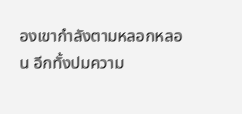องเขากำลังตามหลอกหลอน อีกทั้งปมความ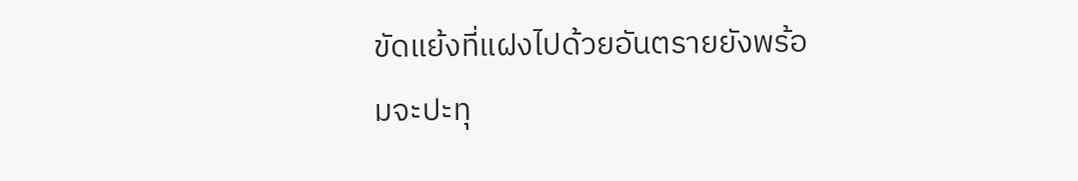ขัดแย้งที่แฝงไปด้วยอันตรายยังพร้อมจะปะทุ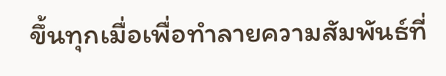ขึ้นทุกเมื่อเพื่อทำลายความสัมพันธ์ที่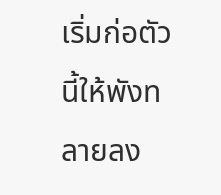เริ่มก่อตัวนี้ให้พังทลายลง